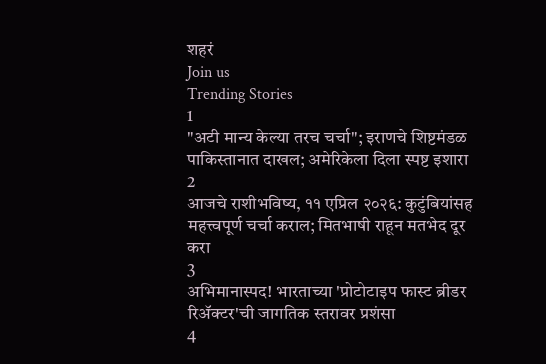शहरं
Join us
Trending Stories
1
"अटी मान्य केल्या तरच चर्चा"; इराणचे शिष्टमंडळ पाकिस्तानात दाखल; अमेरिकेला दिला स्पष्ट इशारा
2
आजचे राशीभविष्य, ११ एप्रिल २०२६: कुटुंबियांसह महत्त्वपूर्ण चर्चा कराल; मितभाषी राहून मतभेद दूर करा
3
अभिमानास्पद! भारताच्या 'प्रोटोटाइप फास्ट ब्रीडर रिॲक्टर'ची जागतिक स्तरावर प्रशंसा
4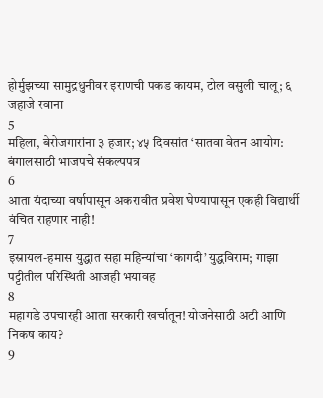होर्मुझच्या सामुद्रधुनीवर इराणची पकड कायम, टोल वसुली चालू; ६ जहाजे रवाना
5
महिला, बेरोजगारांना ३ हजार; ४५ दिवसांत ‘सातवा वेतन आयोग: बंगालसाठी भाजपचे संकल्पपत्र
6
आता यंदाच्या वर्षापासून अकरावीत प्रवेश घेण्यापासून एकही विद्यार्थी वंचित राहणार नाही!
7
इस्रायल-हमास युद्धात सहा महिन्यांचा ‘कागदी’ युद्धविराम; गाझा पट्टीतील परिस्थिती आजही भयावह
8
महागडे उपचारही आता सरकारी खर्चातून! योजनेसाठी अटी आणि निकष काय?
9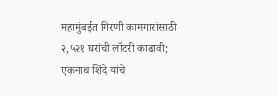महामुंबईत गिरणी कामगारांसाठी २,५२१ घरांची लॉटरी काढावी; एकनाथ शिंदे यांचे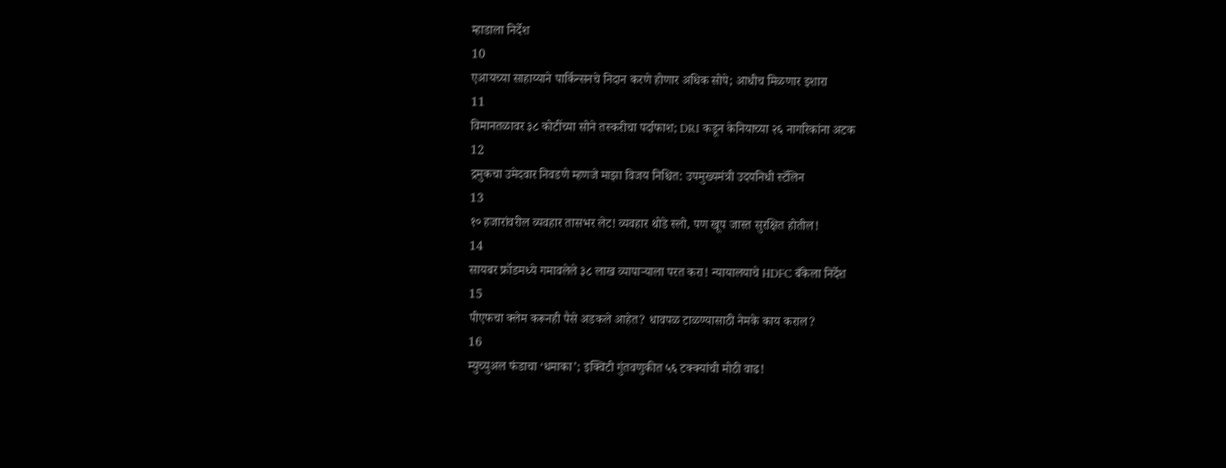म्हाडाला निर्देश
10
एआयच्या साहाय्याने पार्किन्सनचे निदान करणे होणार अधिक सोपे; आधीच मिळणार इशारा
11
विमानतळावर ३८ कोटींच्या सोने तस्करीचा पर्दाफाश; DRI कडून केनियाच्या २६ नागरिकांना अटक
12
द्रमुकचा उमेदवार निवडणे म्हणजे माझा विजय निश्चित: उपमुख्यमंत्री उदयनिधी स्टॅलिन
13
१० हजारांवरील व्यवहार तासभर लेट! व्यवहार थोडे स्लो, पण खूप जास्त सुरक्षित होतील!
14
सायबर फ्रॉडमध्ये गमावलेले ३८ लाख व्यापाऱ्याला परत करा! न्यायालयाचे HDFC बँकेला निर्देश
15
पीएफचा क्लेम करूनही पैसे अडकले आहेत? धावपळ टाळण्यासाठी नेमके काय कराल?
16
म्युच्युअल फंडाचा ‘धमाका’; इक्विटी गुंतवणुकीत ५६ टक्क्यांची मोठी वाढ!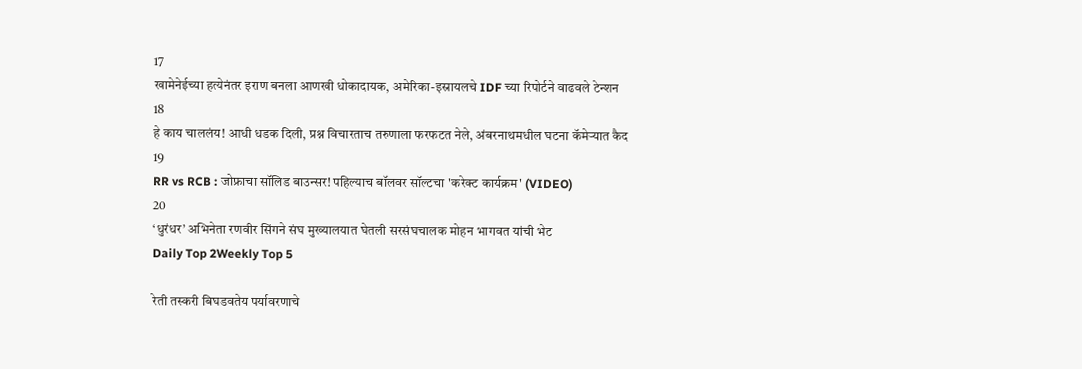17
खामेनेईच्या हत्येनंतर इराण बनला आणखी धोकादायक, अमेरिका-इस्रायलचे IDF च्या रिपोर्टने वाढवले टेन्शन
18
हे काय चाललंय! आधी धडक दिली, प्रश्न विचारताच तरुणाला फरफटत नेले, अंबरनाथमधील घटना कॅमेऱ्यात कैद
19
RR vs RCB : जोफ्राचा सॉलिड बाउन्सर! पहिल्याच बॉलवर सॉल्टचा 'करेक्ट कार्यक्रम' (VIDEO)
20
‘धुरंधर’ अभिनेता रणवीर सिंगने संघ मुख्यालयात घेतली सरसंघचालक मोहन भागवत यांची भेट
Daily Top 2Weekly Top 5

रेती तस्करी बिघडवतेय पर्यावरणाचे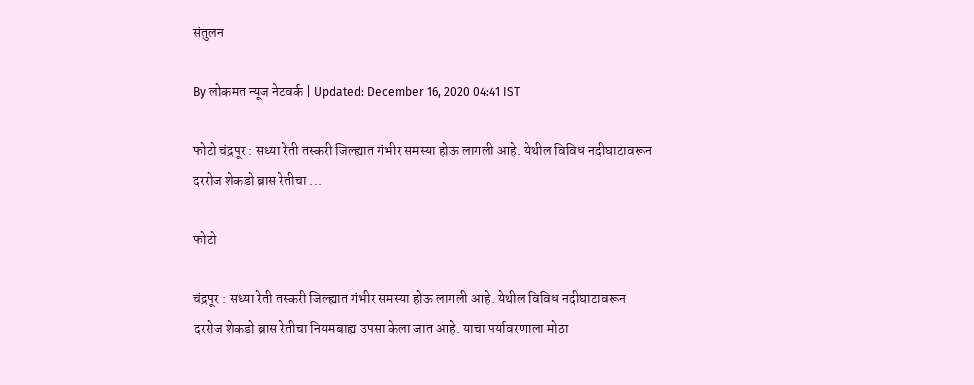संतुलन

By लोकमत न्यूज नेटवर्क | Updated: December 16, 2020 04:41 IST

फोटो चंद्रपूर : सध्या रेती तस्करी जिल्ह्यात गंभीर समस्या होऊ लागली आहे. येथील विविध नदीघाटावरून दररोज शेकडो ब्रास रेतीचा ...

फोटो

चंद्रपूर : सध्या रेती तस्करी जिल्ह्यात गंभीर समस्या होऊ लागली आहे. येथील विविध नदीघाटावरून दररोज शेकडो ब्रास रेतीचा नियमबाह्य उपसा केला जात आहे. याचा पर्यावरणाला मोठा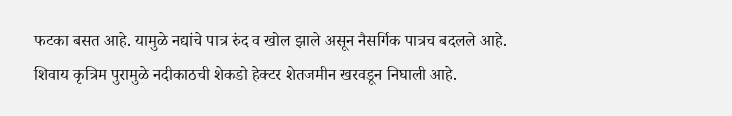फटका बसत आहे. यामुळे नद्यांचे पात्र रुंद व खोल झाले असून नैसर्गिक पात्रच बदलले आहे. शिवाय कृत्रिम पुरामुळे नदीकाठची शेकडो हेक्टर शेतजमीन खरवडून निघाली आहे.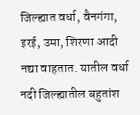जिल्ह्यात वर्धा, वैनगंगा, इरई, उमा, शिरणा आदी नद्या वाहतात. यातील वर्धा नदी जिल्ह्यातील बहुतांश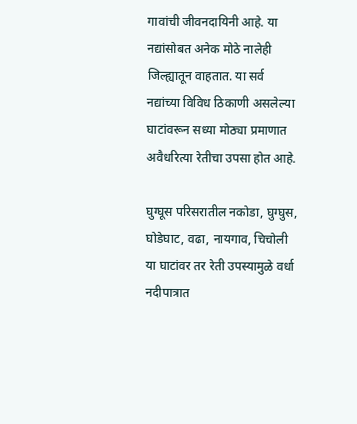गावांची जीवनदायिनी आहे. या नद्यांसोबत अनेक मोठे नालेही जिल्ह्यातून वाहतात. या सर्व नद्यांच्या विविध ठिकाणी असलेल्या घाटांवरून सध्या मोठ्या प्रमाणात अवैधरित्या रेतीचा उपसा होत आहे.

घुग्घूस परिसरातील नकोडा, घुग्घुस, घोडेघाट, वढा, नायगाव, चिचोली या घाटांवर तर रेती उपस्यामुळे वर्धा नदीपात्रात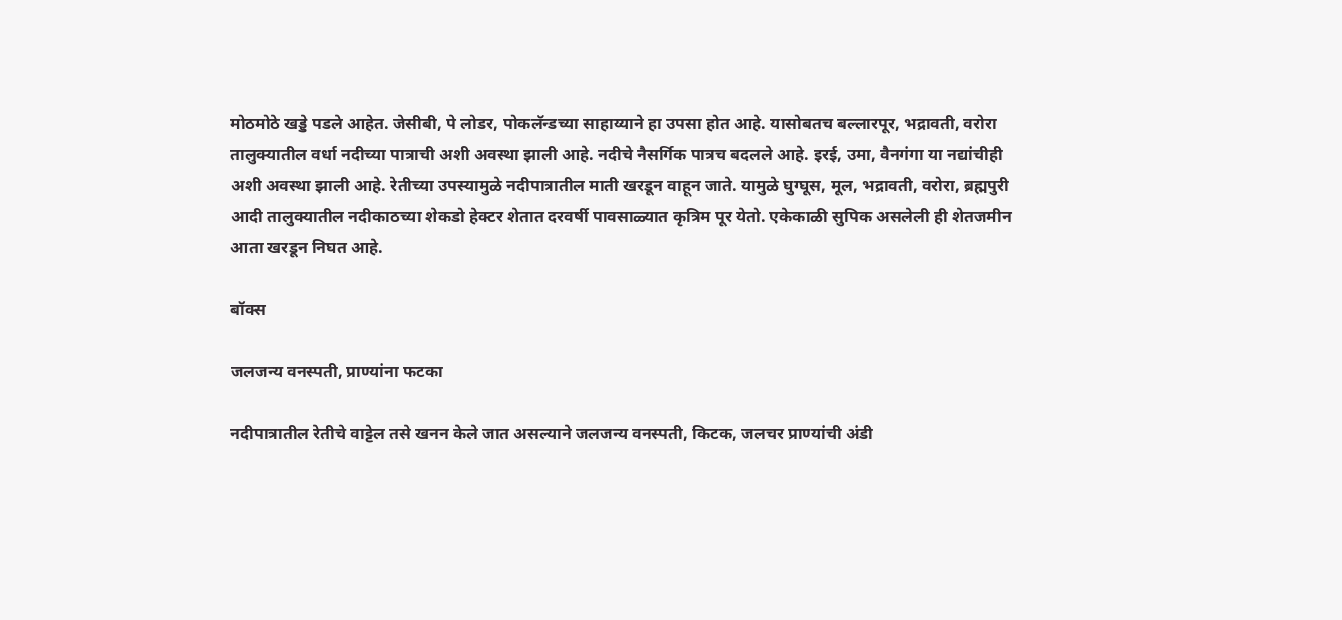मोठमोठे खड्डे पडले आहेत. जेसीबी, पे लोडर, पोकलॅन्डच्या साहाय्याने हा उपसा होत आहे. यासोबतच बल्लारपूर, भद्रावती, वरोरा तालुक्यातील वर्धा नदीच्या पात्राची अशी अवस्था झाली आहे. नदीचे नैसर्गिक पात्रच बदलले आहे. इरई, उमा, वैनगंगा या नद्यांचीही अशी अवस्था झाली आहे. रेतीच्या उपस्यामुळे नदीपात्रातील माती खरडून वाहून जाते. यामुळे घुग्घूस, मूल, भद्रावती, वरोरा, ब्रह्मपुरी आदी तालुक्यातील नदीकाठच्या शेकडो हेक्टर शेतात दरवर्षी पावसाळ्यात कृत्रिम पूर येतो. एकेकाळी सुपिक असलेली ही शेतजमीन आता खरडून निघत आहे.

बॉक्स

जलजन्य वनस्पती, प्राण्यांना फटका

नदीपात्रातील रेतीचे वाट्टेल तसे खनन केले जात असल्याने जलजन्य वनस्पती, किटक, जलचर प्राण्यांची अंडी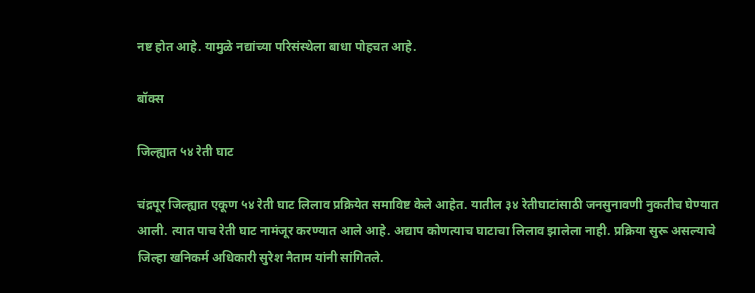नष्ट होत आहे. यामुळे नद्यांच्या परिसंस्थेला बाधा पोहचत आहे.

बॉक्स

जिल्ह्यात ५४ रेती घाट

चंद्रपूर जिल्ह्यात एकूण ५४ रेती घाट लिलाव प्रक्रियेत समाविष्ट केले आहेत. यातील ३४ रेतीघाटांसाठी जनसुनावणी नुकतीच घेण्यात आली. त्यात पाच रेती घाट नामंजूर करण्यात आले आहे. अद्याप कोणत्याच घाटाचा लिलाव झालेला नाही. प्रक्रिया सुरू असल्याचे जिल्हा खनिकर्म अधिकारी सुरेश नैताम यांनी सांगितले.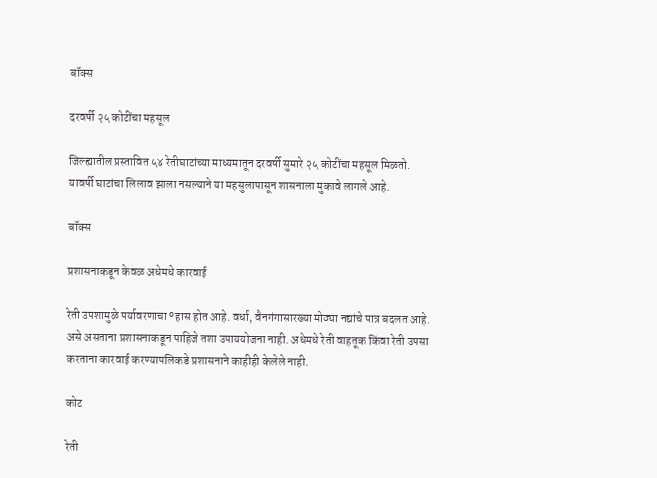बॉक्स

दरवर्षी २५ कोटींचा महसूल

जिल्ह्यातील प्रस्तावित ५४ रेतीघाटांच्या माध्यमातून दरवर्षी सुमारे २५ कोटींचा महसूल मिळतो. यावर्षी घाटांचा लिलाव झाला नसल्याने या महसुलापासून शासनाला मुकावे लागले आहे.

बॉक्स

प्रशासनाकडून केवळ अधेमधे कारवाई

रेती उपशामुळे पर्यावरणाचा ºहास होत आहे. वर्धा, वैनगंगासारख्या मोठ्या नद्यांचे पात्र बदलत आहे. असे असताना प्रशासनाकडून पाहिजे तशा उपाययोजना नाही. अधेमधे रेती वाहतूक किंवा रेती उपसा करताना कारवाई करण्यापलिकडे प्रशासनाने काहीही केलेले नाही.

कोट

रेती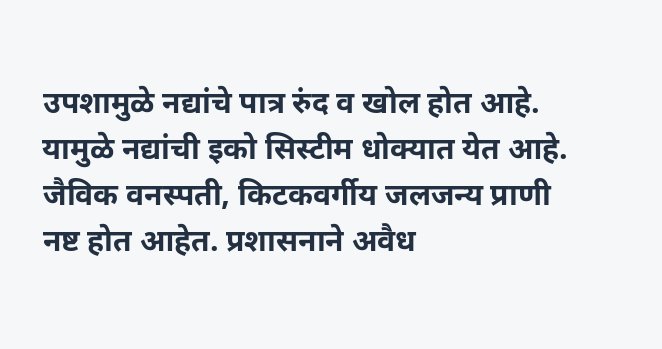उपशामुळे नद्यांचे पात्र रुंद व खोल होत आहे. यामुळे नद्यांची इको सिस्टीम धोक्यात येत आहे. जैविक वनस्पती, किटकवर्गीय जलजन्य प्राणी नष्ट होत आहेत. प्रशासनाने अवैध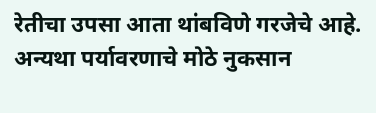रेतीचा उपसा आता थांबविणे गरजेचे आहे. अन्यथा पर्यावरणाचे मोठे नुकसान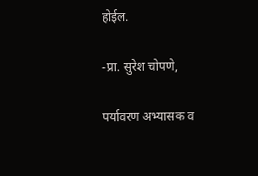होईल.

-प्रा. सुरेश चोपणे,

पर्यावरण अभ्यासक व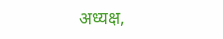अध्यक्ष,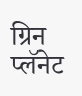ग्रिन प्लॅनेट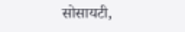सोसायटी,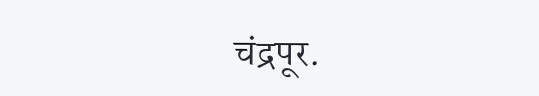चंद्रपूर.